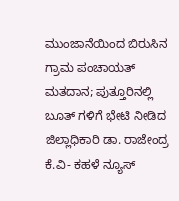ಮುಂಜಾನೆಯಿಂದ ಬಿರುಸಿನ ಗ್ರಾಮ ಪಂಚಾಯತ್ ಮತದಾನ; ಪುತ್ತೂರಿನಲ್ಲಿ ಬೂತ್ ಗಳಿಗೆ ಭೇಟಿ ನೀಡಿದ ಜಿಲ್ಲಾಧಿಕಾರಿ ಡಾ. ರಾಜೇಂದ್ರ ಕೆ.ವಿ- ಕಹಳೆ ನ್ಯೂಸ್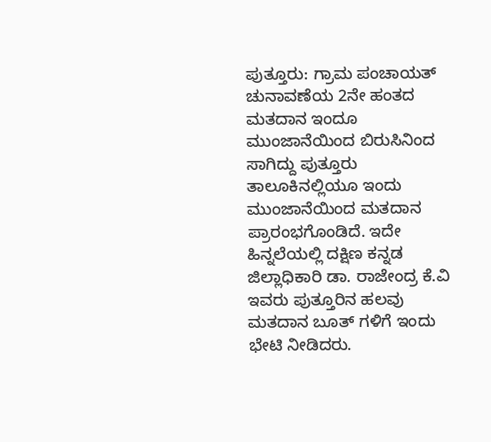ಪುತ್ತೂರು: ಗ್ರಾಮ ಪಂಚಾಯತ್ ಚುನಾವಣೆಯ 2ನೇ ಹಂತದ ಮತದಾನ ಇಂದೂ ಮುಂಜಾನೆಯಿಂದ ಬಿರುಸಿನಿಂದ ಸಾಗಿದ್ದು ಪುತ್ತೂರು ತಾಲೂಕಿನಲ್ಲಿಯೂ ಇಂದು ಮುಂಜಾನೆಯಿಂದ ಮತದಾನ ಪ್ರಾರಂಭಗೊಂಡಿದೆ. ಇದೇ ಹಿನ್ನಲೆಯಲ್ಲಿ ದಕ್ಷಿಣ ಕನ್ನಡ ಜಿಲ್ಲಾಧಿಕಾರಿ ಡಾ. ರಾಜೇಂದ್ರ ಕೆ.ವಿ ಇವರು ಪುತ್ತೂರಿನ ಹಲವು ಮತದಾನ ಬೂತ್ ಗಳಿಗೆ ಇಂದು ಭೇಟಿ ನೀಡಿದರು.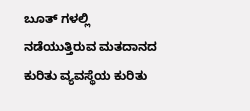ಬೂತ್ ಗಳಲ್ಲಿ ನಡೆಯುತ್ತಿರುವ ಮತದಾನದ ಕುರಿತು ವ್ಯವಸ್ಥೆಯ ಕುರಿತು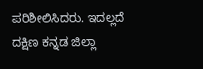ಪರಿಶೀಲಿಸಿದರು. ಇದಲ್ಲದೆ ದಕ್ಷಿಣ ಕನ್ನಡ ಜಿಲ್ಲಾ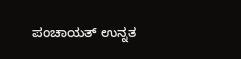ಪಂಚಾಯತ್ ಉನ್ನತ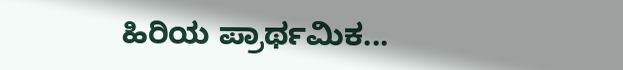ಹಿರಿಯ ಪ್ರಾರ್ಥಮಿಕ...